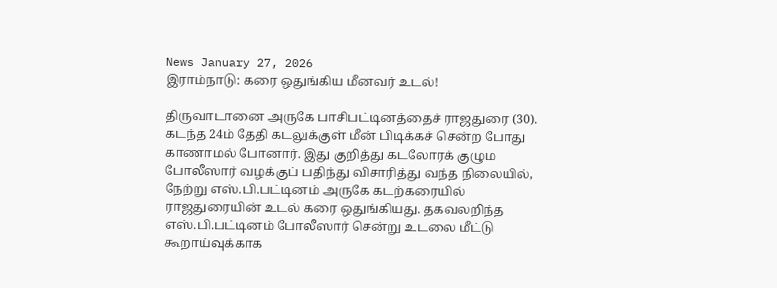News January 27, 2026
இராம்நாடு: கரை ஒதுங்கிய மீனவர் உடல்!

திருவாடானை அருகே பாசிபட்டினத்தைச் ராஜதுரை (30). கடந்த 24ம் தேதி கடலுக்குள் மீன் பிடிக்கச் சென்ற போது காணாமல் போனார். இது குறித்து கடலோரக் குழும போலீஸார் வழக்குப் பதிந்து விசாரித்து வந்த நிலையில், நேற்று எஸ்.பி.பட்டினம் அருகே கடற்கரையில் ராஜதுரையின் உடல் கரை ஒதுங்கியது. தகவலறிந்த எஸ்.பி.பட்டினம் போலீஸார் சென்று உடலை மீட்டு கூறாய்வுக்காக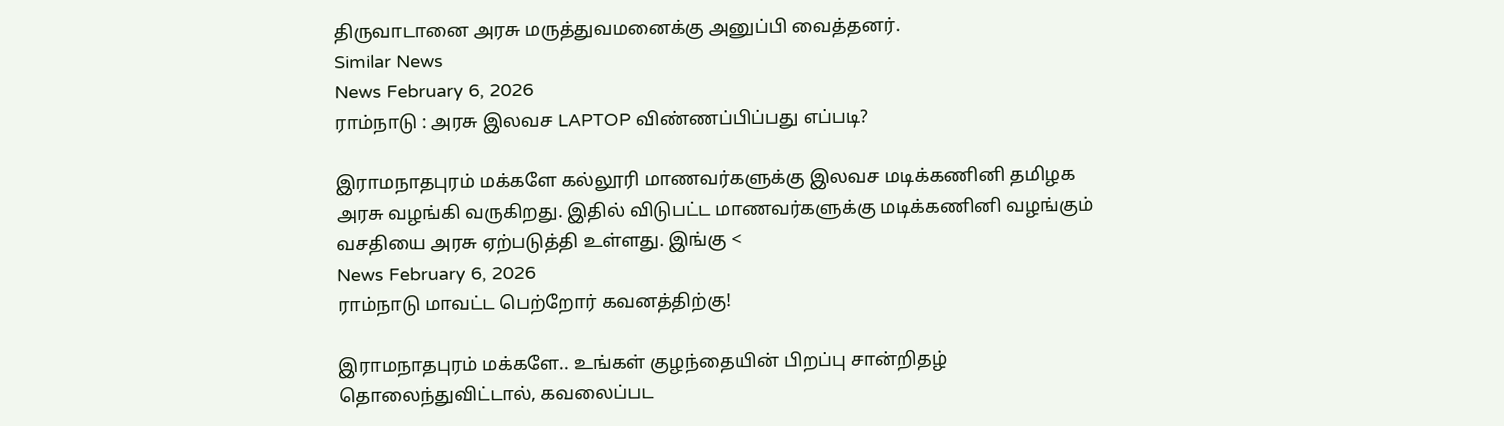திருவாடானை அரசு மருத்துவமனைக்கு அனுப்பி வைத்தனர்.
Similar News
News February 6, 2026
ராம்நாடு : அரசு இலவச LAPTOP விண்ணப்பிப்பது எப்படி?

இராமநாதபுரம் மக்களே கல்லூரி மாணவர்களுக்கு இலவச மடிக்கணினி தமிழக அரசு வழங்கி வருகிறது. இதில் விடுபட்ட மாணவர்களுக்கு மடிக்கணினி வழங்கும் வசதியை அரசு ஏற்படுத்தி உள்ளது. இங்கு <
News February 6, 2026
ராம்நாடு மாவட்ட பெற்றோர் கவனத்திற்கு!

இராமநாதபுரம் மக்களே.. உங்கள் குழந்தையின் பிறப்பு சான்றிதழ் தொலைந்துவிட்டால், கவலைப்பட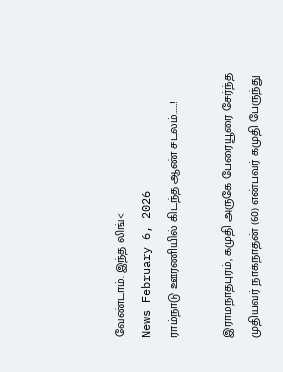வேண்டாம். இந்த லிங்<
News February 6, 2026
ராம்நாடு ஊரணியில் கிடந்த ஆண் சடலம்……!

இராமநாதபுரம், கமுதி அருகே பேரையூரை சேர்ந்த முதியவர் நாகநாதன் (60) என்பவர் கமுதி பேருந்து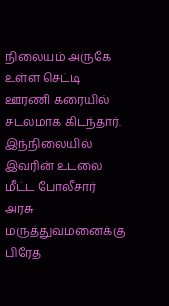நிலையம் அருகே உள்ள செட்டி ஊரணி கரையில் சடலமாக கிடந்தார். இந்நிலையில் இவரின் உடலை மீட்ட போலீசார் அரசு மருத்துவமனைக்கு பிரேத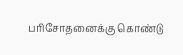பரிசோதனைக்கு கொண்டு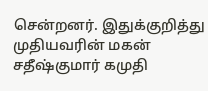சென்றனர். இதுக்குறித்து முதியவரின் மகன் சதீஷ்குமார் கமுதி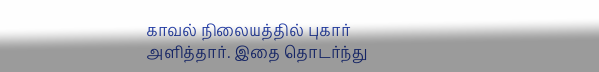காவல் நிலையத்தில் புகார் அளித்தார். இதை தொடர்ந்து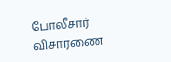போலீசார் விசாரணை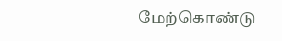மேற்கொண்டு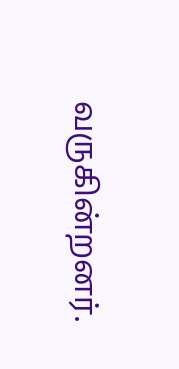வருகின்றனர்.